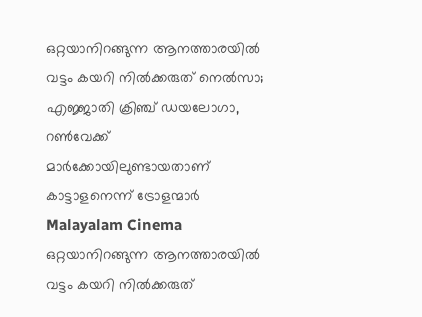ഒറ്റയാനിറങ്ങുന്ന ആനത്താരയില്‍ വട്ടം കയറി നില്‍ക്കരുത് നെല്‍സാ; എജ്ജാതി ക്രിഞ്ച് ഡയലോഗാ, റണ്‍വേക്ക് മാര്‍ക്കോയിലുണ്ടായതാണ് കാട്ടാളനെന്ന് ട്രോളന്മാര്‍
Malayalam Cinema
ഒറ്റയാനിറങ്ങുന്ന ആനത്താരയില്‍ വട്ടം കയറി നില്‍ക്കരുത്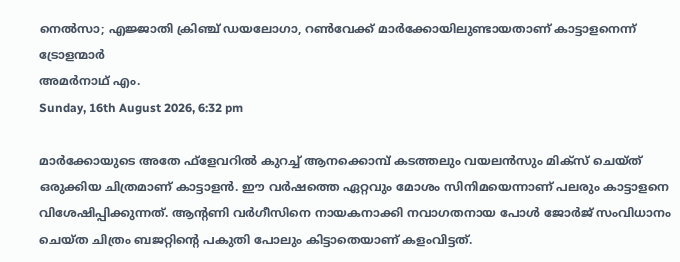നെല്‍സാ; എജ്ജാതി ക്രിഞ്ച് ഡയലോഗാ, റണ്‍വേക്ക് മാര്‍ക്കോയിലുണ്ടായതാണ് കാട്ടാളനെന്ന് ട്രോളന്മാര്‍
അമര്‍നാഥ് എം.
Sunday, 16th August 2026, 6:32 pm

മാര്‍ക്കോയുടെ അതേ ഫ്‌ളേവറില്‍ കുറച്ച് ആനക്കൊമ്പ് കടത്തലും വയലന്‍സും മിക്‌സ് ചെയ്ത് ഒരുക്കിയ ചിത്രമാണ് കാട്ടാളന്‍. ഈ വര്‍ഷത്തെ ഏറ്റവും മോശം സിനിമയെന്നാണ് പലരും കാട്ടാളനെ വിശേഷിപ്പിക്കുന്നത്. ആന്റണി വര്‍ഗീസിനെ നായകനാക്കി നവാഗതനായ പോള്‍ ജോര്‍ജ് സംവിധാനം ചെയ്ത ചിത്രം ബജറ്റിന്റെ പകുതി പോലും കിട്ടാതെയാണ് കളംവിട്ടത്.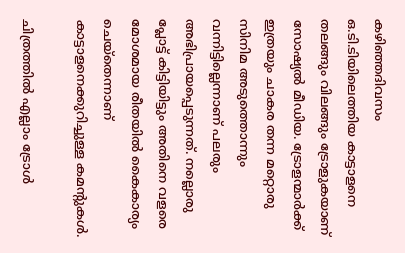കഴിഞ്ഞദിവസം ഒ.ടി.ടിയിലെത്തിയ കാട്ടാളനെ തലങ്ങും വിലങ്ങും ട്രോളുകയാണ് സോഷ്യല്‍ മീഡിയ. ട്രോളന്മാര്‍ക്ക് ഇത്രയും ചാകര തന്ന മറ്റൊരു സിനിമ അടുത്തൊന്നും വന്നിട്ടില്ലെന്നാണ് പലരും അഭിപ്രായപ്പെടുന്നത്. നല്ലൊരു പ്ലോട്ട് കിട്ടിയിട്ടും അതിനെ വളരെ മോശമായ രീതയില്‍ കൈകാര്യം ചെയ്‌തെന്നാണ് കാട്ടാളനെക്കുറിച്ചുള്ള കമന്റുകള്‍.

ചിത്രത്തില്‍ എല്ലാം ട്രോള്‍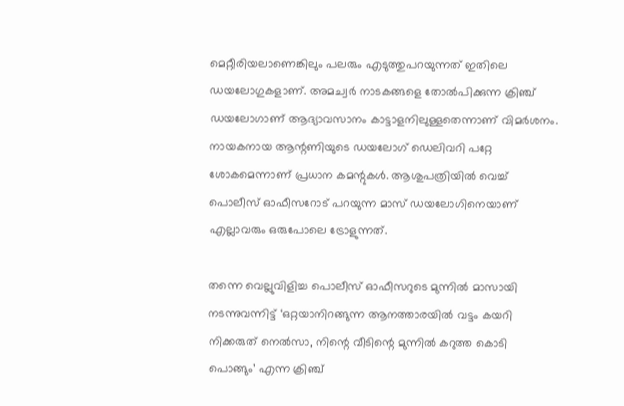മെറ്റീരിയലാണെങ്കിലും പലരും എടുത്തുപറയുന്നത് ഇതിലെ ഡയലോഗുകളാണ്. അമച്വര്‍ നാടകങ്ങളെ തോല്‍പിക്കുന്ന ക്രിഞ്ച് ഡയലോഗാണ് ആദ്യാവസാനം കാട്ടാളനിലുള്ളതെന്നാണ് വിമര്‍ശനം. നായകനായ ആന്റണിയുടെ ഡയലോഗ് ഡെലിവറി പറ്റേ ശോകമെന്നാണ് പ്രധാന കമന്റുകള്‍. ആശുപത്രിയില്‍ വെച്ച് പൊലീസ് ഓഫീസറോട് പറയുന്ന മാസ് ഡയലോഗിനെയാണ് എല്ലാവരും ഒരുപോലെ ട്രോളുന്നത്.

തന്നെ വെല്ലുവിളിച്ച പൊലീസ് ഓഫീസറുടെ മുന്നില്‍ മാസായി നടന്നുവന്നിട്ട് ‘ഒറ്റയാനിറങ്ങുന്ന ആനത്താരയില്‍ വട്ടം കയറി നിക്കരുത് നെല്‍സാ, നിന്റെ വീടിന്റെ മുന്നില്‍ കറുത്ത കൊടി പൊങ്ങും’ എന്ന ക്രിഞ്ച്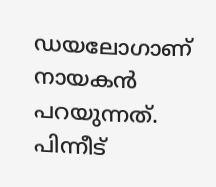ഡയലോഗാണ് നായകന്‍ പറയുന്നത്. പിന്നീട്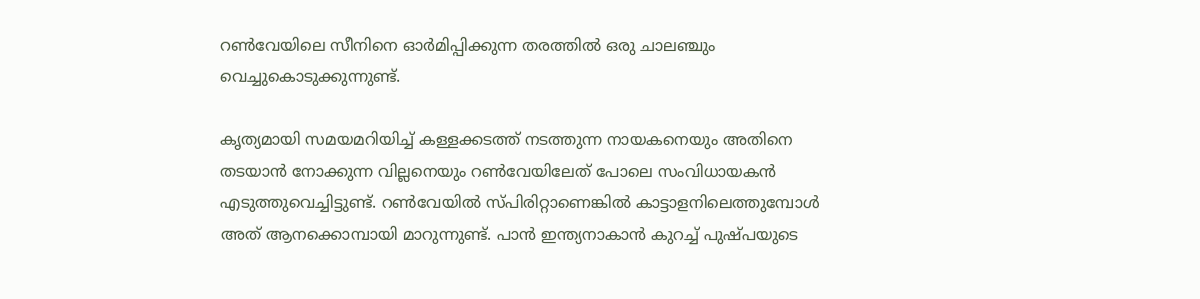റണ്‍വേയിലെ സീനിനെ ഓര്‍മിപ്പിക്കുന്ന തരത്തില്‍ ഒരു ചാലഞ്ചും വെച്ചുകൊടുക്കുന്നുണ്ട്.

കൃത്യമായി സമയമറിയിച്ച് കള്ളക്കടത്ത് നടത്തുന്ന നായകനെയും അതിനെ തടയാന്‍ നോക്കുന്ന വില്ലനെയും റണ്‍വേയിലേത് പോലെ സംവിധായകന്‍ എടുത്തുവെച്ചിട്ടുണ്ട്. റണ്‍വേയില്‍ സ്പിരിറ്റാണെങ്കില്‍ കാട്ടാളനിലെത്തുമ്പോള്‍ അത് ആനക്കൊമ്പായി മാറുന്നുണ്ട്. പാന്‍ ഇന്ത്യനാകാന്‍ കുറച്ച് പുഷ്പയുടെ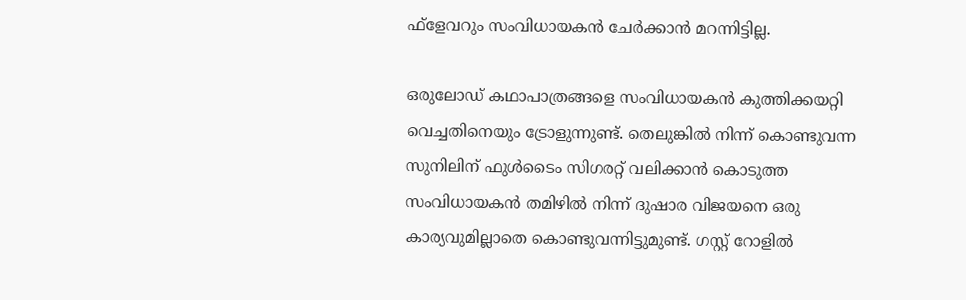ഫ്‌ളേവറും സംവിധായകന്‍ ചേര്‍ക്കാന്‍ മറന്നിട്ടില്ല.

ഒരുലോഡ് കഥാപാത്രങ്ങളെ സംവിധായകന്‍ കുത്തിക്കയറ്റി വെച്ചതിനെയും ട്രോളുന്നുണ്ട്. തെലുങ്കില്‍ നിന്ന് കൊണ്ടുവന്ന സുനിലിന് ഫുള്‍ടൈം സിഗരറ്റ് വലിക്കാന്‍ കൊടുത്ത സംവിധായകന്‍ തമിഴില്‍ നിന്ന് ദുഷാര വിജയനെ ഒരു കാര്യവുമില്ലാതെ കൊണ്ടുവന്നിട്ടുമുണ്ട്. ഗസ്റ്റ് റോളില്‍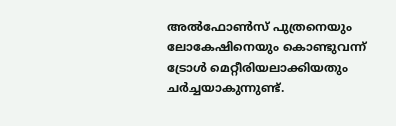അല്‍ഫോണ്‍സ് പുത്രനെയും ലോകേഷിനെയും കൊണ്ടുവന്ന് ട്രോള്‍ മെറ്റീരിയലാക്കിയതും ചര്‍ച്ചയാകുന്നുണ്ട്.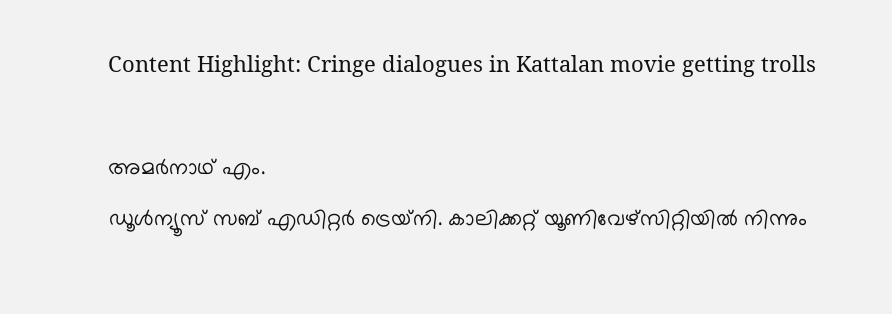Content Highlight: Cringe dialogues in Kattalan movie getting trolls

അമര്‍നാഥ് എം.
ഡൂള്‍ന്യൂസ് സബ് എഡിറ്റര്‍ ട്രെയ്‌നി. കാലിക്കറ്റ് യൂണിവേഴ്‌സിറ്റിയില്‍ നിന്നും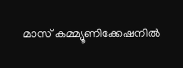മാസ് കമ്മ്യൂണിക്കേഷനില്‍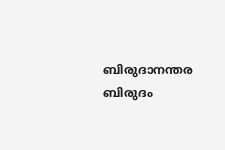ബിരുദാനന്തര ബിരുദം